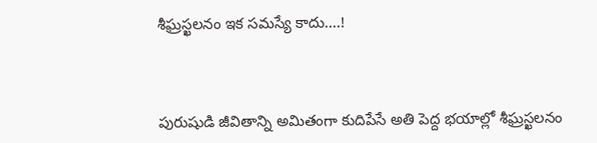శీఘ్రస్ఖలనం ఇక సమస్యే కాదు....!



పురుషుడి జీవితాన్ని అమితంగా కుదిపేసే అతి పెద్ద భయాల్లో శీఘ్రస్ఖలనం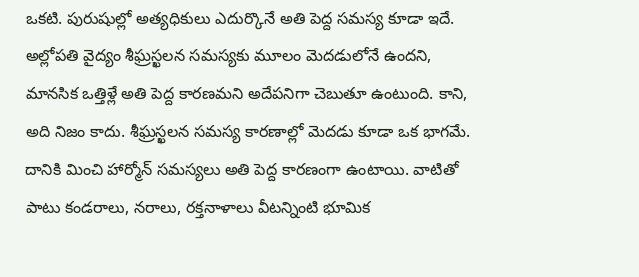ఒకటి. పురుషుల్లో అత్యధికులు ఎదుర్కొనే అతి పెద్ద సమస్య కూడా ఇదే. అల్లోపతి వైద్యం శీఘ్రస్ఖలన సమస్యకు మూలం మెదడులోనే ఉందని, మానసిక ఒత్తిళ్లే అతి పెద్ద కారణమని అదేపనిగా చెబుతూ ఉంటుంది. కాని, అది నిజం కాదు. శీఘ్రస్ఖలన సమస్య కారణాల్లో మెదడు కూడా ఒక భాగమే. దానికి మించి హార్మోన్ సమస్యలు అతి పెద్ద కారణంగా ఉంటాయి. వాటితో పాటు కండరాలు, నరాలు, రక్తనాళాలు వీటన్నింటి భూమిక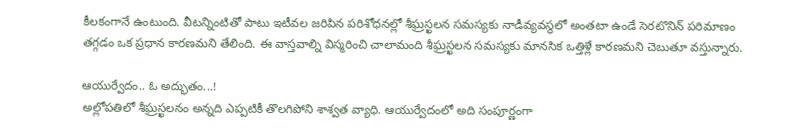కీలకంగానే ఉంటుంది. వీటన్నింటితో పాటు ఇటీవల జరిపిన పరిశోధనల్లో శీఘ్రస్ఖలన సమస్యకు నాడీవ్యవస్థలో అంతటా ఉండే సెరటొనిన్ పరిమాణం తగ్గడం ఒక ప్రధాన కారణమని తేలింది. ఈ వాస్తవాల్ని విస్మరించి చాలామంది శీఘ్రస్ఖలన సమస్యకు మానసిక ఒత్తిళ్లే కారణమని చెబుతూ వస్తున్నారు.

ఆయుర్వేదం.. ఓ అద్భుతం...!
అల్లోపతిలో శీఘ్రస్ఖలనం అన్నది ఎప్పటికీ తొలగిపోని శాశ్వత వ్యాధి. ఆయుర్వేదంలో అది సంపూర్ణంగా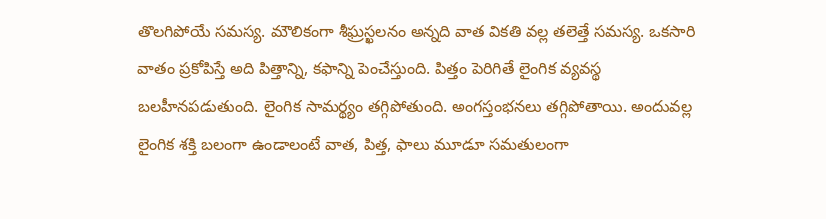తొలగిపోయే సమస్య. మౌలికంగా శీఘ్రస్ఖలనం అన్నది వాత వికతి వల్ల తలెత్తే సమస్య. ఒకసారి వాతం ప్రకోపిస్తే అది పిత్తాన్ని, కఫాన్ని పెంచేస్తుంది. పిత్తం పెరిగితే లైంగిక వ్యవస్థ బలహీనపడుతుంది. లైంగిక సామర్థ్యం తగ్గిపోతుంది. అంగస్తంభనలు తగ్గిపోతాయి. అందువల్ల లైంగిక శక్తి బలంగా ఉండాలంటే వాత, పిత్త, ఫాలు మూడూ సమతులంగా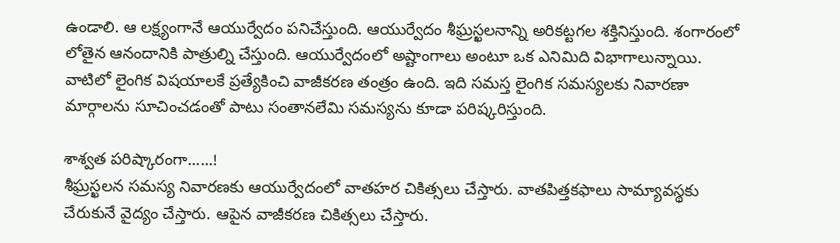ఉండాలి. ఆ లక్ష్యంగానే ఆయుర్వేదం పనిచేస్తుంది. ఆయుర్వేదం శీఘ్రస్ఖలనాన్ని అరికట్టగల శక్తినిస్తుంది. శంగారంలో లోతైన ఆనందానికి పాత్రుల్ని చేస్తుంది. ఆయుర్వేదంలో అష్టాంగాలు అంటూ ఒక ఎనిమిది విభాగాలున్నాయి. వాటిలో లైంగిక విషయాలకే ప్రత్యేకించి వాజీకరణ తంత్రం ఉంది. ఇది సమస్త లైంగిక సమస్యలకు నివారణా మార్గాలను సూచించడంతో పాటు సంతానలేమి సమస్యను కూడా పరిష్కరిస్తుంది.

శాశ్వత పరిష్కారంగా......!
శీఘ్రస్ఖలన సమస్య నివారణకు ఆయుర్వేదంలో వాతహర చికిత్సలు చేస్తారు. వాతపిత్తకఫాలు సామ్యావస్థకు చేరుకునే వైద్యం చేస్తారు. ఆపైన వాజీకరణ చికిత్సలు చేస్తారు.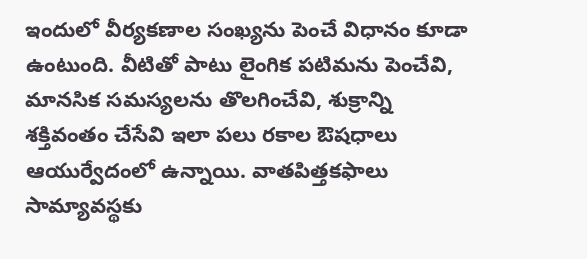ఇందులో వీర్యకణాల సంఖ్యను పెంచే విధానం కూడా ఉంటుంది. వీటితో పాటు లైంగిక పటిమను పెంచేవి, మానసిక సమస్యలను తొలగించేవి, శుక్రాన్ని శక్తివంతం చేసేవి ఇలా పలు రకాల ఔషధాలు ఆయుర్వేదంలో ఉన్నాయి. వాతపిత్తకఫాలు సామ్యావస్థకు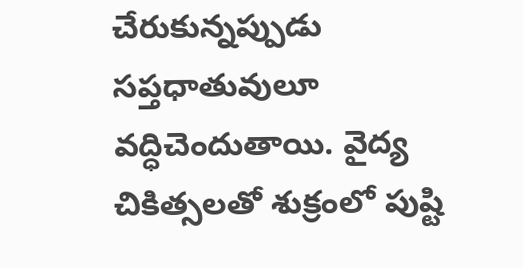చేరుకున్నప్పుడు సప్తధాతువులూ వద్ధిచెందుతాయి. వైద్య చికిత్సలతో శుక్రంలో పుష్టి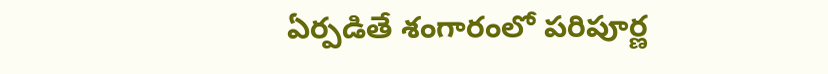ఏర్పడితే శంగారంలో పరిపూర్ణ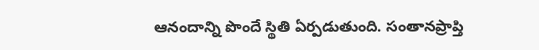ఆనందాన్ని పొందే స్థితి ఏర్పడుతుంది. సంతానప్రాప్తి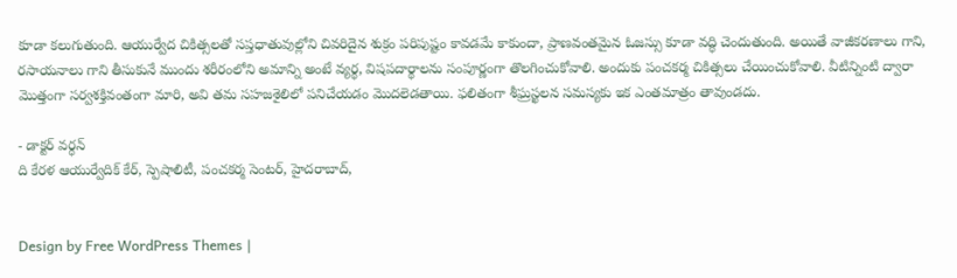కూడా కలుగుతుంది. ఆయుర్వేద చికిత్సలతో సప్తధాతువుల్లోని చివరిదైన శుక్రం పరిపుష్టం కావడమే కాకుందా, ప్రాణవంతమైన ఓజస్సు కూడా వద్ధి చెందుతుంది. అయితే వాజీకరణాలు గాని, రసాయనాలు గాని తీసుకునే ముందు శరీరంలోని అమాన్ని అంటే వ్యర్థ, విషపదార్థాలను సంపూర్ణంగా తొలగించుకోవాలి. అందుకు పంచకర్మ చికిత్సలు చేయించుకోవాలి. వీటిన్నింటి ద్వారా మొత్తంగా సర్వశక్తివంతంగా మారి, అవి తమ సహజశైలిలో పనిచేయడం మొదలెడతాయి. ఫలితంగా శీఘ్రస్ఖలన సమస్యకు ఇక ఎంతమాత్రం తావుండదు.

- డాక్టర్ వర్ధన్
ది కేరళ ఆయుర్వేదిక్ కేర్, స్పెషాలిటీ, పంచకర్మ సెంటర్, హైదరాబాద్,


Design by Free WordPress Themes |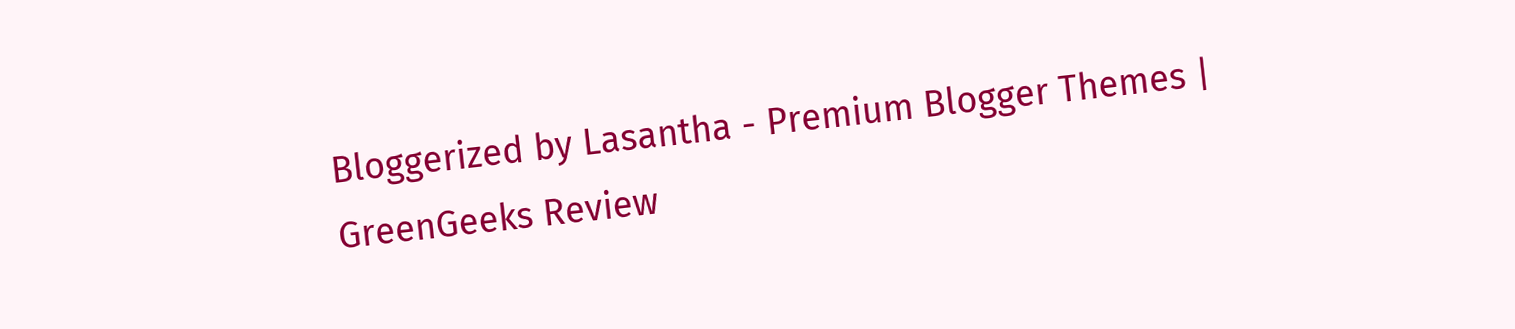Bloggerized by Lasantha - Premium Blogger Themes | GreenGeeks Review